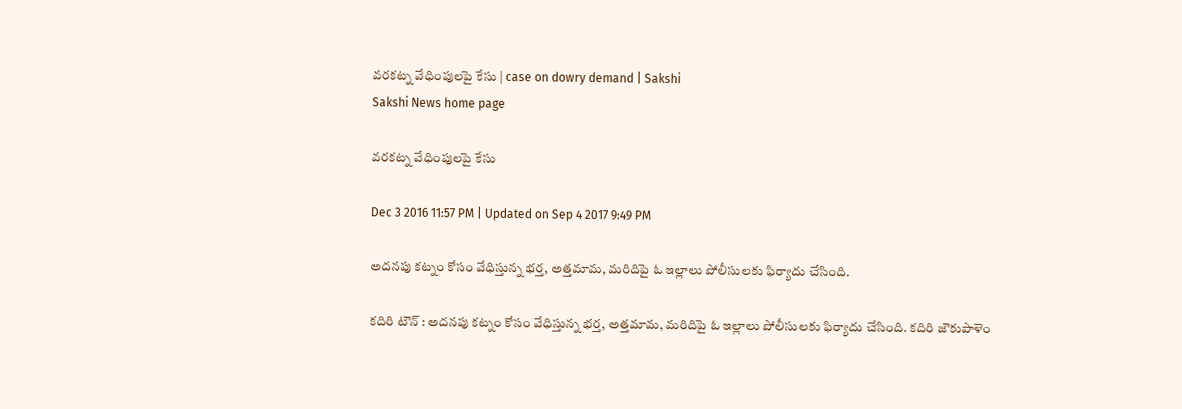వరకట్న వేధింపులపై కేసు | case on dowry demand | Sakshi
Sakshi News home page

వరకట్న వేధింపులపై కేసు

Dec 3 2016 11:57 PM | Updated on Sep 4 2017 9:49 PM

అదనపు కట్నం కోసం వేధిస్తున్న భర్త, అత్తమామ, మరిదిపై ఓ ఇల్లాలు పోలీసులకు ఫిర్యాదు చేసింది.

కదిరి టౌన్‌ : అదనపు కట్నం కోసం వేధిస్తున్న భర్త, అత్తమామ, మరిదిపై ఓ ఇల్లాలు పోలీసులకు ఫిర్యాదు చేసింది. కదిరి జౌకుపాళెం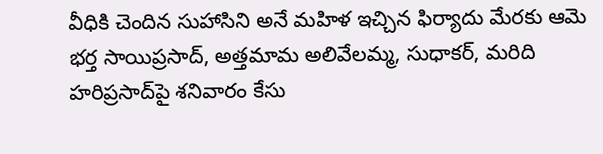వీధికి చెందిన సుహాసిని అనే మహిళ ఇచ్చిన ఫిర్యాదు మేరకు ఆమె భర్త సాయిప్రసాద్‌, అత్తమామ అలివేలమ్మ, సుధాకర్‌, మరిది హరిప్రసాద్‌పై శనివారం కేసు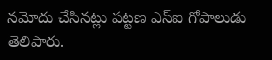నమోదు చేసినట్లు పట్టణ ఎస్‌ఐ గోపాలుడు తెలిపారు.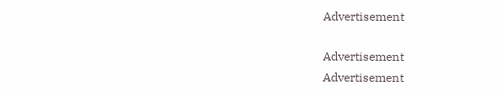Advertisement

Advertisement
Advertisement